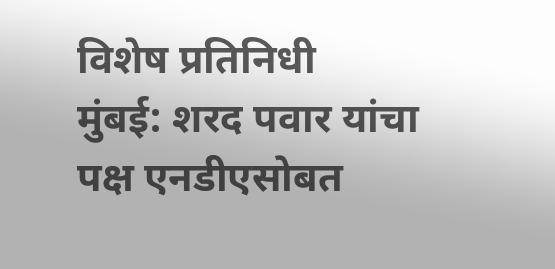विशेष प्रतिनिधी
मुंबई: शरद पवार यांचा पक्ष एनडीएसोबत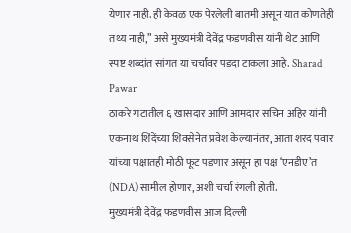येणार नाही. ही केवळ एक पेरलेली बातमी असून यात कोणतेही तथ्य नाही,” असे मुख्यमंत्री देवेंद्र फडणवीस यांनी थेट आणि स्पष्ट शब्दांत सांगत या चर्चांवर पडदा टाकला आहे. Sharad Pawar
ठाकरे गटातील ६ खासदार आणि आमदार सचिन अहिर यांनी एकनाथ शिंदेंच्या शिवसेनेत प्रवेश केल्यानंतर, आता शरद पवार यांच्या पक्षातही मोठी फूट पडणार असून हा पक्ष ‘एनडीए’त (NDA) सामील होणार, अशी चर्चा रंगली होती.
मुख्यमंत्री देवेंद्र फडणवीस आज दिल्ली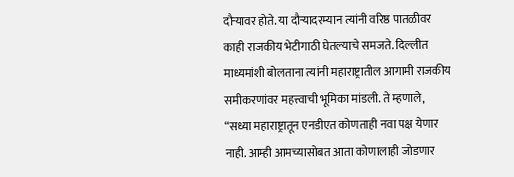दौऱ्यावर होते. या दौऱ्यादरम्यान त्यांनी वरिष्ठ पातळीवर काही राजकीय भेटीगाठी घेतल्याचे समजते. दिल्लीत माध्यमांशी बोलताना त्यांनी महाराष्ट्रातील आगामी राजकीय समीकरणांवर महत्त्वाची भूमिका मांडली. ते म्हणाले, “सध्या महाराष्ट्रातून एनडीएत कोणताही नवा पक्ष येणार नाही. आम्ही आमच्यासोबत आता कोणालाही जोडणार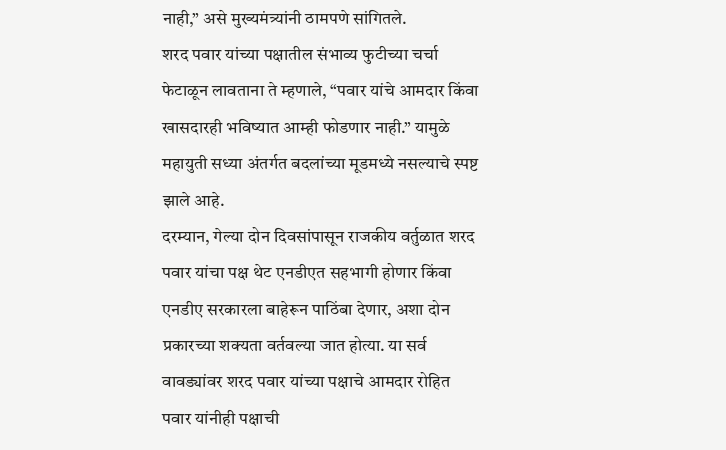नाही,” असे मुख्यमंत्र्यांनी ठामपणे सांगितले.
शरद पवार यांच्या पक्षातील संभाव्य फुटीच्या चर्चा फेटाळून लावताना ते म्हणाले, “पवार यांचे आमदार किंवा खासदारही भविष्यात आम्ही फोडणार नाही.” यामुळे महायुती सध्या अंतर्गत बदलांच्या मूडमध्ये नसल्याचे स्पष्ट झाले आहे.
दरम्यान, गेल्या दोन दिवसांपासून राजकीय वर्तुळात शरद पवार यांचा पक्ष थेट एनडीएत सहभागी होणार किंवा एनडीए सरकारला बाहेरून पाठिंबा देणार, अशा दोन प्रकारच्या शक्यता वर्तवल्या जात होत्या. या सर्व वावड्यांवर शरद पवार यांच्या पक्षाचे आमदार रोहित पवार यांनीही पक्षाची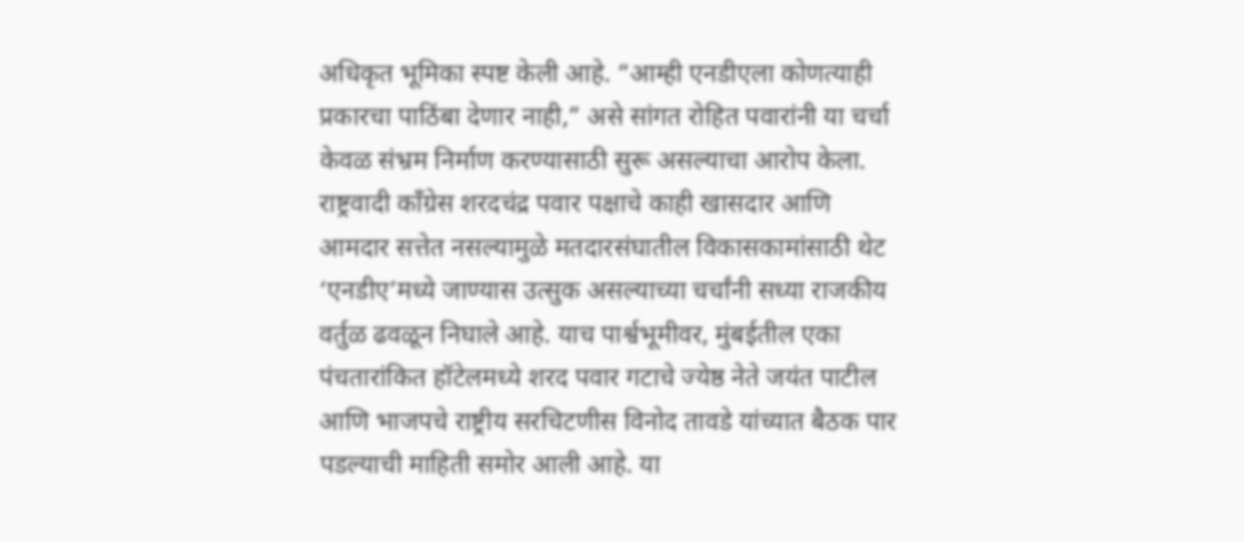अधिकृत भूमिका स्पष्ट केली आहे. “आम्ही एनडीएला कोणत्याही प्रकारचा पाठिंबा देणार नाही,” असे सांगत रोहित पवारांनी या चर्चा केवळ संभ्रम निर्माण करण्यासाठी सुरू असल्याचा आरोप केला.
राष्ट्रवादी काँग्रेस शरदचंद्र पवार पक्षाचे काही खासदार आणि आमदार सत्तेत नसल्यामुळे मतदारसंघातील विकासकामांसाठी थेट ‘एनडीए’मध्ये जाण्यास उत्सुक असल्याच्या चर्चांनी सध्या राजकीय वर्तुळ ढवळून निघाले आहे. याच पार्श्वभूमीवर, मुंबईतील एका पंचतारांकित हॉटेलमध्ये शरद पवार गटाचे ज्येष्ठ नेते जयंत पाटील आणि भाजपचे राष्ट्रीय सरचिटणीस विनोद तावडे यांच्यात बैठक पार पडल्याची माहिती समोर आली आहे. या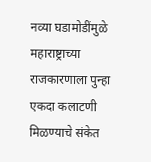नव्या घडामोडींमुळे महाराष्ट्राच्या राजकारणाला पुन्हा एकदा कलाटणी मिळण्याचे संकेत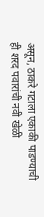असून, ठाकरे गटाला एकाकी पाडण्याची ही शरद पवारांची नवी खेळी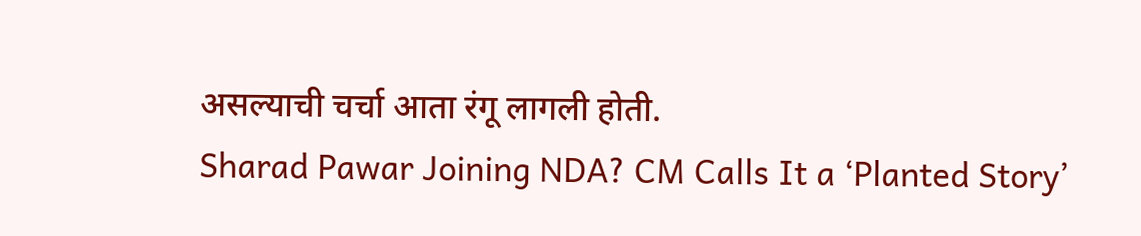असल्याची चर्चा आता रंगू लागली होती.
Sharad Pawar Joining NDA? CM Calls It a ‘Planted Story’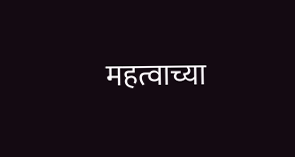महत्वाच्या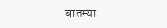बातम्या